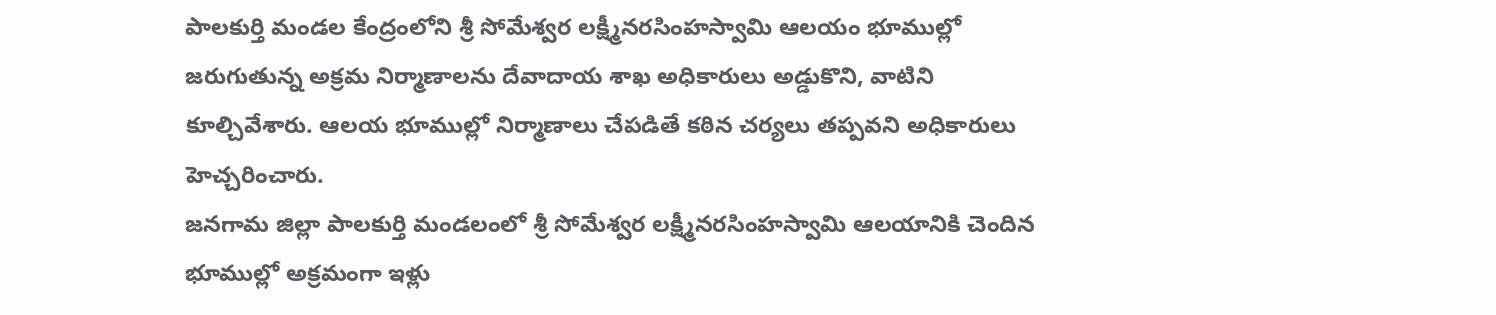పాలకుర్తి మండల కేంద్రంలోని శ్రీ సోమేశ్వర లక్ష్మీనరసింహస్వామి ఆలయం భూముల్లో జరుగుతున్న అక్రమ నిర్మాణాలను దేవాదాయ శాఖ అధికారులు అడ్డుకొని, వాటిని కూల్చివేశారు. ఆలయ భూముల్లో నిర్మాణాలు చేపడితే కఠిన చర్యలు తప్పవని అధికారులు హెచ్చరించారు.
జనగామ జిల్లా పాలకుర్తి మండలంలో శ్రీ సోమేశ్వర లక్ష్మీనరసింహస్వామి ఆలయానికి చెందిన భూముల్లో అక్రమంగా ఇళ్లు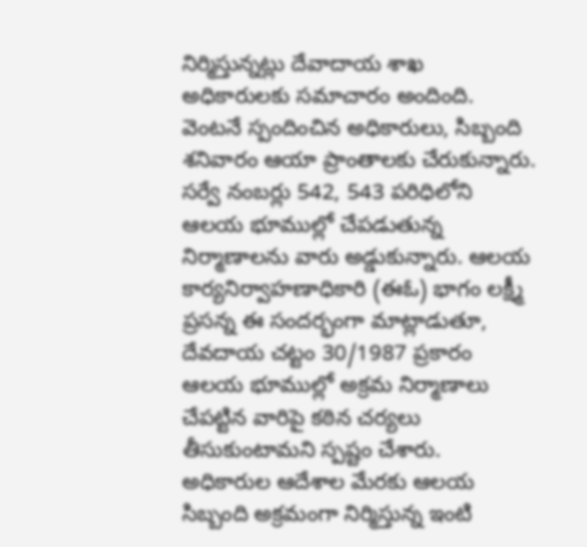నిర్మిస్తున్నట్లు దేవాదాయ శాఖ అధికారులకు సమాచారం అందింది. వెంటనే స్పందించిన అధికారులు, సిబ్బంది శనివారం ఆయా ప్రాంతాలకు చేరుకున్నారు.
సర్వే నంబర్లు 542, 543 పరిధిలోని ఆలయ భూముల్లో చేపడుతున్న నిర్మాణాలను వారు అడ్డుకున్నారు. ఆలయ కార్యనిర్వాహణాధికారి (ఈఓ) భాగం లక్ష్మీ ప్రసన్న ఈ సందర్భంగా మాట్లాడుతూ, దేవదాయ చట్టం 30/1987 ప్రకారం ఆలయ భూముల్లో అక్రమ నిర్మాణాలు చేపట్టిన వారిపై కఠిన చర్యలు తీసుకుంటామని స్పష్టం చేశారు.
అధికారుల ఆదేశాల మేరకు ఆలయ సిబ్బంది అక్రమంగా నిర్మిస్తున్న ఇంటి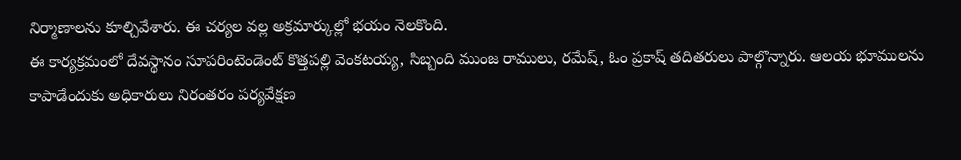నిర్మాణాలను కూల్చివేశారు. ఈ చర్యల వల్ల అక్రమార్కుల్లో భయం నెలకొంది.
ఈ కార్యక్రమంలో దేవస్థానం సూపరింటెండెంట్ కొత్తపల్లి వెంకటయ్య, సిబ్బంది ముంజ రాములు, రమేష్, ఓం ప్రకాష్ తదితరులు పాల్గొన్నారు. ఆలయ భూములను కాపాడేందుకు అధికారులు నిరంతరం పర్యవేక్షణ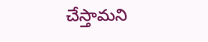చేస్తామని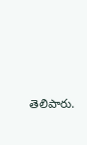తెలిపారు.